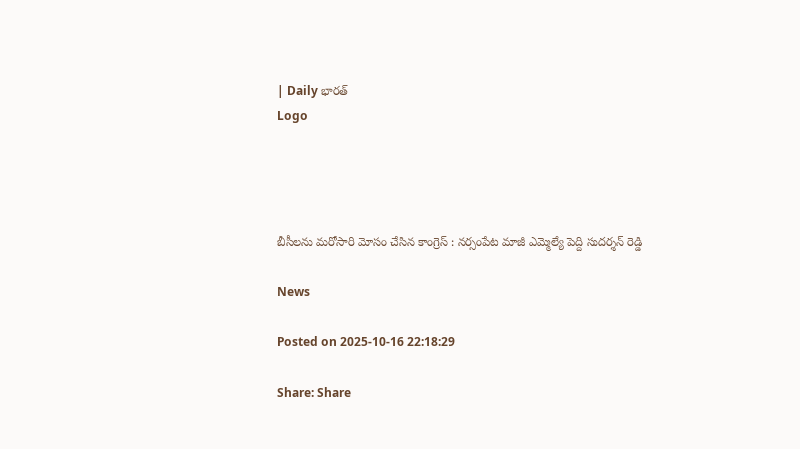| Daily భారత్
Logo




బీసీలను మరోసారి మోసం చేసిన కాంగ్రెస్ : నర్సంపేట మాజీ ఎమ్మెల్యే పెద్ది సుదర్శన్ రెడ్డి

News

Posted on 2025-10-16 22:18:29

Share: Share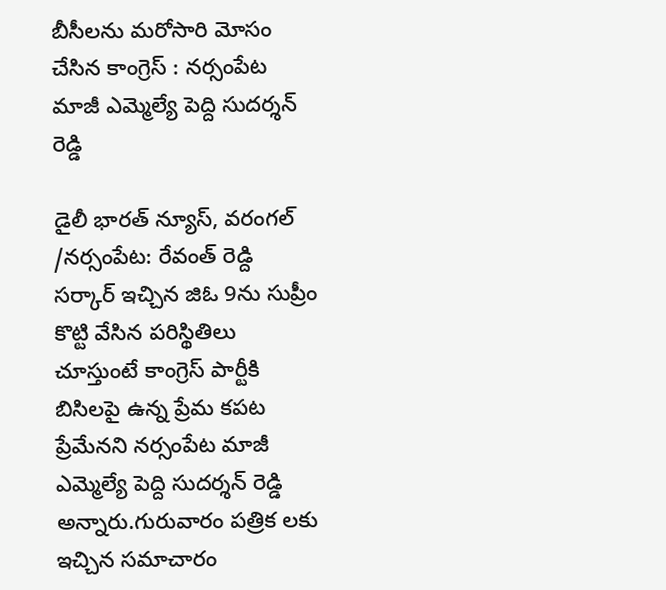బీసీలను మరోసారి మోసం చేసిన కాంగ్రెస్ : నర్సంపేట మాజీ ఎమ్మెల్యే పెద్ది సుదర్శన్ రెడ్డి

డైలీ భారత్ న్యూస్, వరంగల్ /నర్సంపేట: రేవంత్ రెడ్ది సర్కార్ ఇచ్చిన జిఓ 9ను సుప్రీం కొట్టి వేసిన పరిస్థితిలు చూస్తుంటే కాంగ్రెస్ పార్టీకి బిసిలపై ఉన్న ప్రేమ కపట ప్రేమేనని నర్సంపేట మాజీ ఎమ్మెల్యే పెద్ది సుదర్శన్ రెడ్డి అన్నారు.గురువారం పత్రిక లకు ఇచ్చిన సమాచారం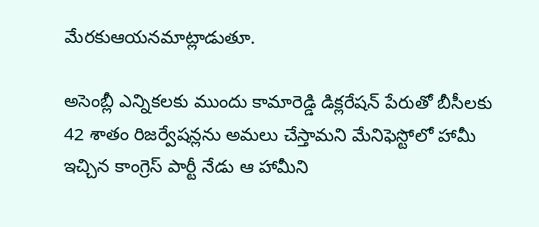మేరకుఆయనమాట్లాడుతూ.

అసెంబ్లీ ఎన్నికలకు ముందు కామారెడ్డి డిక్లరేషన్ పేరుతో బీసీలకు 42 శాతం రిజర్వేషన్లను అమలు చేస్తామని మేనిఫెస్టోలో హామీ ఇచ్చిన కాంగ్రెస్ పార్టీ నేడు ఆ హామీని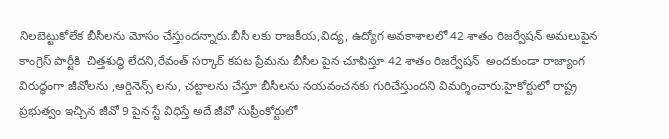నిలబెట్టుకోలేక బీసీలను మోసం చేస్తుందన్నారు.బీసీ లకు రాజకీయ,విద్య, ఉద్యోగ అవకాశాలలో 42 శాతం రిజర్వేషన్ అమలుపైన కాంగ్రెస్ పార్టీకి  చిత్తశుద్ధి లేదని,రేవంత్ సర్కార్ కపట ప్రేమను బీసీల పైన చూపిస్తూ 42 శాతం రిజర్వేషన్  అందకుండా రాజ్యాంగ విరుద్ధంగా జీవోలను ,ఆర్డినెన్స్ లను, చట్టాలను చేస్తూ బీసీలను నయవంచనకు గురిచేస్తుందని విమర్శించారు.హైకోర్టులో రాష్ట్ర ప్రభుత్వం ఇచ్చిన జీవో 9 పైన స్టే విధిస్తే అదే జీవో సుప్రీంకోర్టులో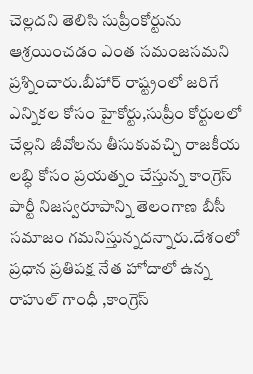చెల్లదని తెలిసి సుప్రీంకోర్టును ఆశ్రయించడం ఎంత సమంజసమని ప్రశ్నించారు.బీహార్ రాష్ట్రంలో జరిగే ఎన్నికల కోసం హైకోర్టు,సుప్రీం కోర్టులలో చేల్లని జీవోలను తీసుకువచ్చి రాజకీయ లబ్ధి కోసం ప్రయత్నం చేస్తున్న కాంగ్రెస్ పార్టీ నిజస్వరూపాన్ని తెలంగాణ బీసీ సమాజం గమనిస్తున్నదన్నారు.దేశంలో ప్రధాన ప్రతిపక్ష నేత హోదాలో ఉన్న రాహుల్ గాంధీ ,కాంగ్రెస్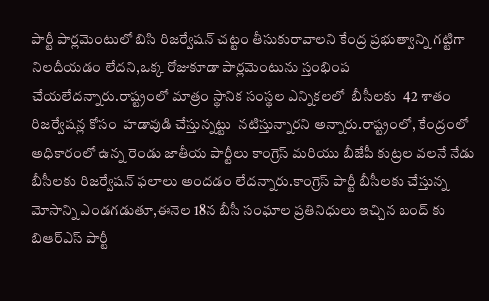పార్టీ పార్లమెంటులో బిసి రిజర్వేషన్ చట్టం తీసుకురావాలని కేంద్ర ప్రభుత్వాన్ని గట్టిగా నిలదీయడం లేదని,ఒక్క రోజుకూడా పార్లమెంటును స్తంభింప చేయలేదన్నారు.రాష్ట్రంలో మాత్రం స్థానిక సంస్థల ఎన్నికలలో  బీసీలకు  42 శాతం రిజర్వేషన్ల కోసం  హడావుడి చేస్తున్నట్టు  నటిస్తున్నారని అన్నారు.రాష్ట్రంలో, కేంద్రంలో అధికారంలో ఉన్న రెండు జాతీయ పార్టీలు కాంగ్రెస్ మరియు బీజేపీ కుట్రల వలనే నేడు బీసీలకు రిజర్వేషన్ ఫలాలు అందడం లేదన్నారు.కాంగ్రెస్ పార్టీ బీసీలకు చేస్తున్న మోసాన్ని ఎండగడుతూ,ఈనెల 18న బీసీ సంఘాల ప్రతినిధులు ఇచ్చిన బంద్ కు బిఆర్ఎస్ పార్టీ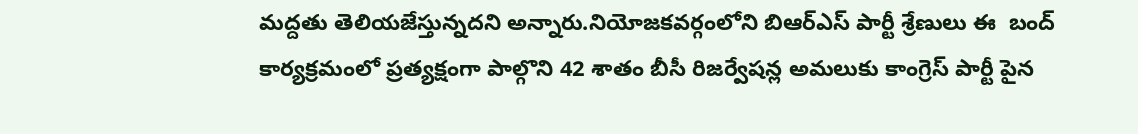మద్దతు తెలియజేస్తున్నదని అన్నారు.నియోజకవర్గంలోని బిఆర్ఎస్ పార్టీ శ్రేణులు ఈ  బంద్ కార్యక్రమంలో ప్రత్యక్షంగా పాల్గొని 42 శాతం బీసీ రిజర్వేషన్ల అమలుకు కాంగ్రెస్ పార్టీ పైన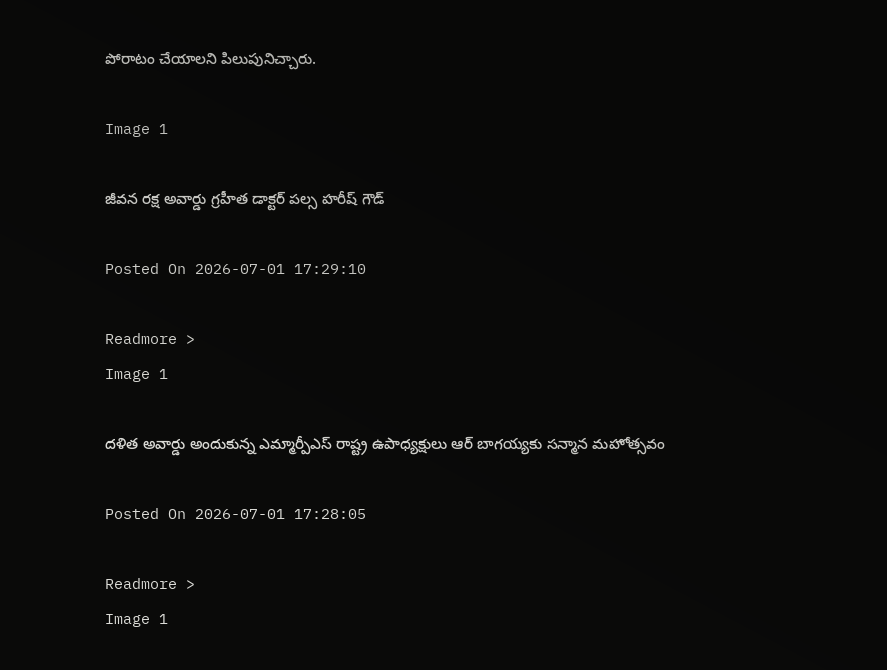పోరాటం చేయాలని పిలుపునిచ్చారు.

Image 1

జీవన రక్ష అవార్డు గ్రహీత డాక్టర్ పల్స హరీష్ గౌడ్

Posted On 2026-07-01 17:29:10

Readmore >
Image 1

దళిత అవార్డు అందుకున్న ఎమ్మార్పీఎస్ రాష్ట్ర ఉపాధ్యక్షులు ఆర్ బాగయ్యకు సన్మాన మహోత్సవం

Posted On 2026-07-01 17:28:05

Readmore >
Image 1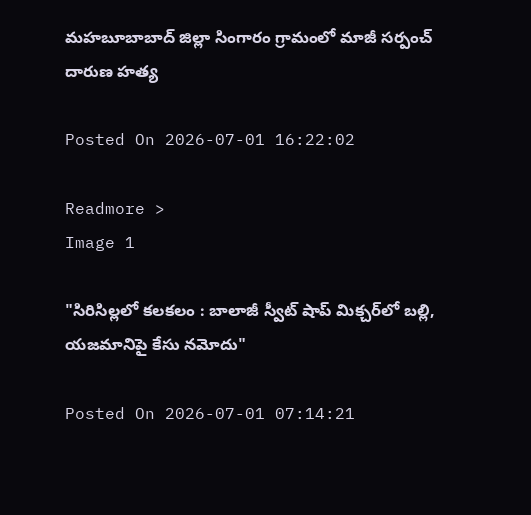మహబూబాబాద్ జిల్లా సింగారం గ్రామంలో మాజీ సర్పంచ్ దారుణ హత్య

Posted On 2026-07-01 16:22:02

Readmore >
Image 1

"సిరిసిల్లలో కలకలం : బాలాజీ స్వీట్ షాప్ మిక్చర్‌లో బల్లి, యజమానిపై కేసు నమోదు"

Posted On 2026-07-01 07:14:21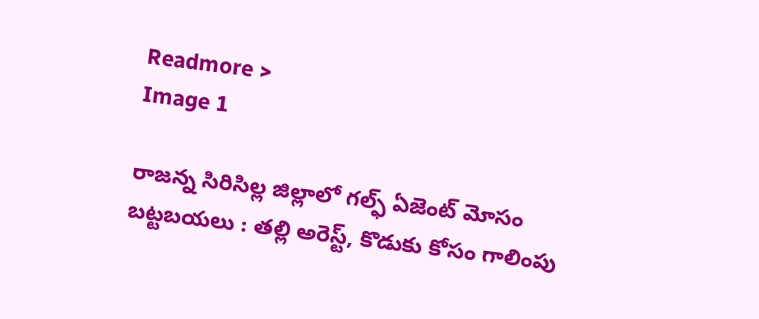Readmore >
Image 1

రాజన్న సిరిసిల్ల జిల్లాలో గల్ఫ్ ఏజెంట్ మోసం బట్టబయలు : తల్లి అరెస్ట్, కొడుకు కోసం గాలింపు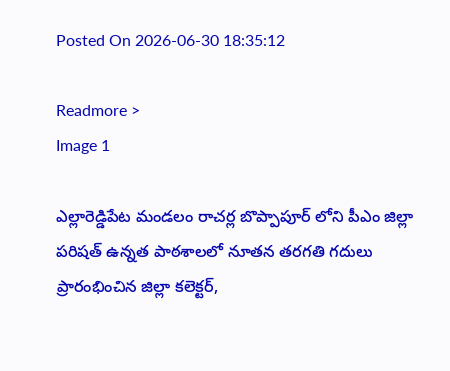Posted On 2026-06-30 18:35:12

Readmore >
Image 1

ఎల్లారెడ్డిపేట మండలం రాచర్ల బొప్పాపూర్ లోని పీఎం జిల్లా పరిషత్ ఉన్నత పాఠశాలలో నూతన తరగతి గదులు ప్రారంభించిన జిల్లా కలెక్టర్,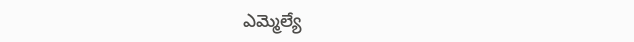ఎమ్మెల్యే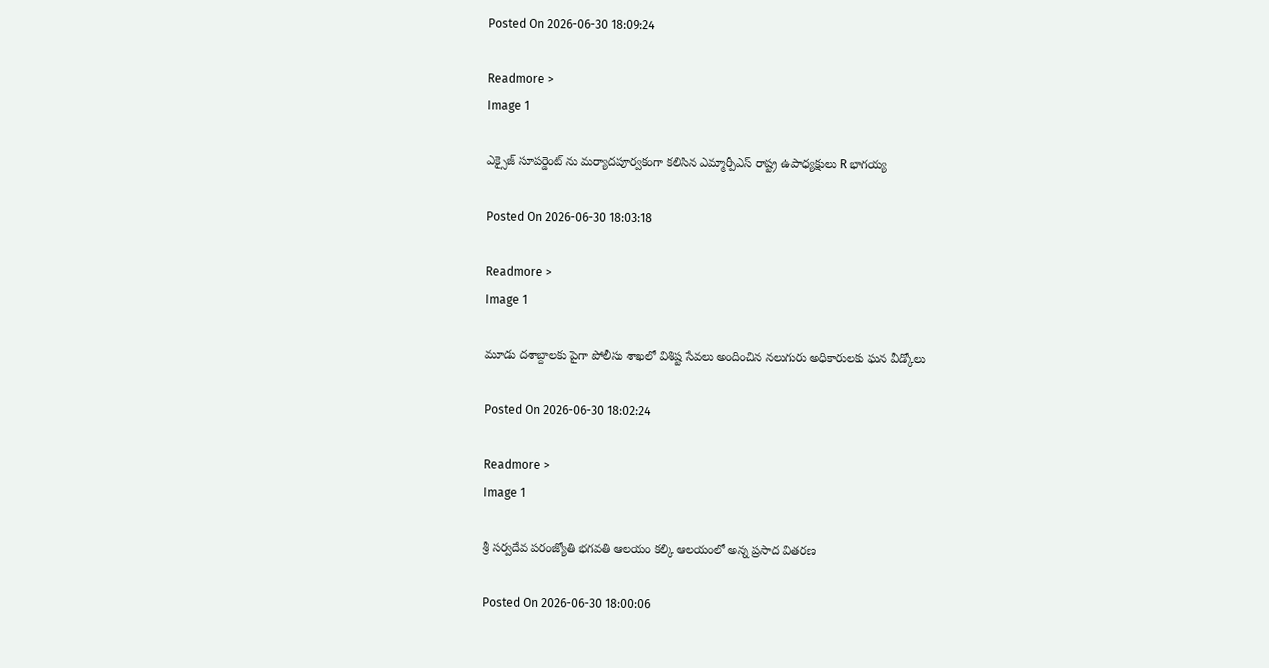Posted On 2026-06-30 18:09:24

Readmore >
Image 1

ఎక్సైజ్ సూపర్డెంట్ ను మర్యాదపూర్వకంగా కలిసిన ఎమ్మార్పీఎస్ రాష్ట్ర ఉపాధ్యక్షులు R భాగయ్య

Posted On 2026-06-30 18:03:18

Readmore >
Image 1

మూడు దశాబ్దాలకు పైగా పోలీసు శాఖలో విశిష్ట సేవలు అందించిన నలుగురు అధికారులకు ఘన వీడ్కోలు

Posted On 2026-06-30 18:02:24

Readmore >
Image 1

శ్రీ సర్వదేవ పరంజ్యోతి భగవతి ఆలయం కల్కి ఆలయంలో అన్న ప్రసాద వితరణ

Posted On 2026-06-30 18:00:06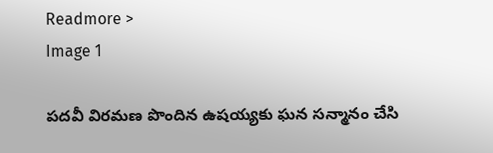Readmore >
Image 1

పదవీ విరమణ పొందిన ఉషయ్యకు ఘన సన్మానం చేసి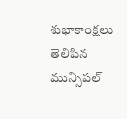శుభాకాంక్షలు తెలిపిన మున్సిపల్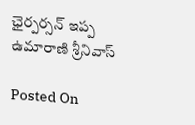ఛైర్పర్సన్ ఇప్ప ఉమారాణి శ్రీనివాస్

Posted On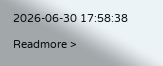2026-06-30 17:58:38

Readmore >